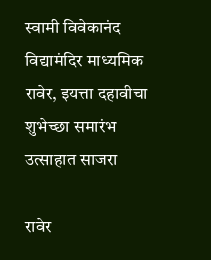स्वामी विवेकानंद विद्यामंदिर माध्यमिक रावेर, इयत्ता दहावीचा शुभेच्छा समारंभ उत्साहात साजरा

रावेर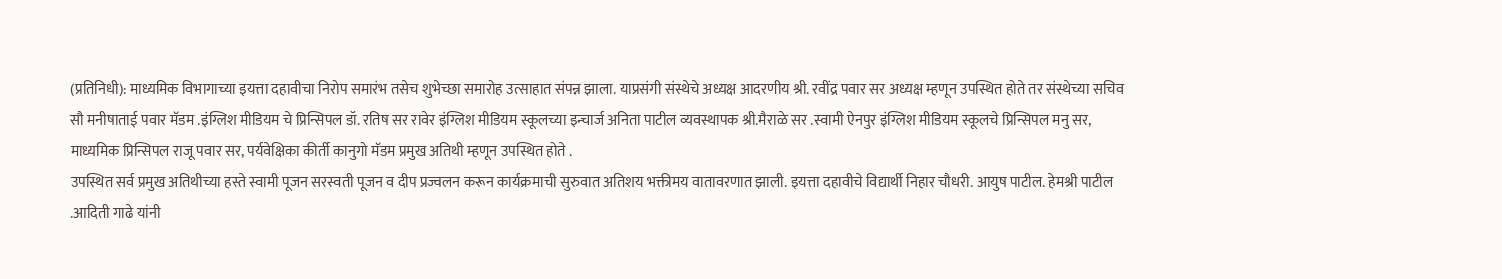(प्रतिनिधी): माध्यमिक विभागाच्या इयत्ता दहावीचा निरोप समारंभ तसेच शुभेच्छा समारोह उत्साहात संपन्न झाला. याप्रसंगी संस्थेचे अध्यक्ष आदरणीय श्री. रवींद्र पवार सर अध्यक्ष म्हणून उपस्थित होते तर संस्थेच्या सचिव सौ मनीषाताई पवार मॅडम .इंग्लिश मीडियम चे प्रिन्सिपल डॉ. रतिष सर रावेर इंग्लिश मीडियम स्कूलच्या इन्चार्ज अनिता पाटील व्यवस्थापक श्री.मैराळे सर .स्वामी ऐनपुर इंग्लिश मीडियम स्कूलचे प्रिन्सिपल मनु सर, माध्यमिक प्रिन्सिपल राजू पवार सर, पर्यवेक्षिका कीर्ती कानुगो मॅडम प्रमुख अतिथी म्हणून उपस्थित होते .
उपस्थित सर्व प्रमुख अतिथीच्या हस्ते स्वामी पूजन सरस्वती पूजन व दीप प्रज्वलन करून कार्यक्रमाची सुरुवात अतिशय भक्तीमय वातावरणात झाली. इयत्ता दहावीचे विद्यार्थी निहार चौधरी. आयुष पाटील. हेमश्री पाटील .आदिती गाढे यांनी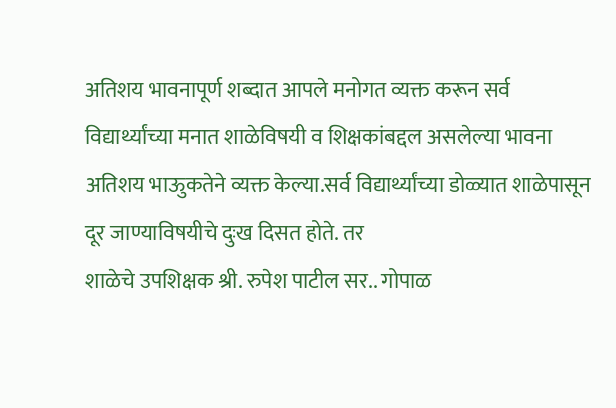अतिशय भावनापूर्ण शब्दात आपले मनोगत व्यक्त करून सर्व विद्यार्थ्यांच्या मनात शाळेविषयी व शिक्षकांबद्दल असलेल्या भावना अतिशय भाऊुकतेने व्यक्त केल्या.सर्व विद्यार्थ्यांच्या डोळ्यात शाळेपासून दूर जाण्याविषयीचे दुःख दिसत होते. तर
शाळेचे उपशिक्षक श्री. रुपेश पाटील सर.. गोपाळ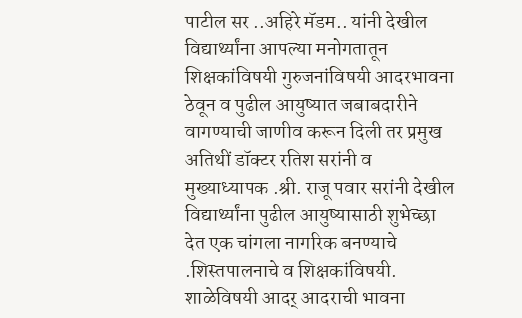पाटील सर ..अहिरे मॅडम.. यांनी देखील विद्यार्थ्यांना आपल्या मनोगतातून शिक्षकांविषयी गुरुजनांविषयी आदरभावना ठेवून व पुढील आयुष्यात जबाबदारीने वागण्याची जाणीव करून दिली तर प्रमुख अतिथीं डॉक्टर रतिश सरांनी व मुख्याध्यापक .श्री. राजू पवार सरांनी देखील विद्यार्थ्यांना पुढील आयुष्यासाठी शुभेच्छा देत एक चांगला नागरिक बनण्याचे .शिस्तपालनाचे व शिक्षकांविषयी.
शाळेविषयी आदर् आदराची भावना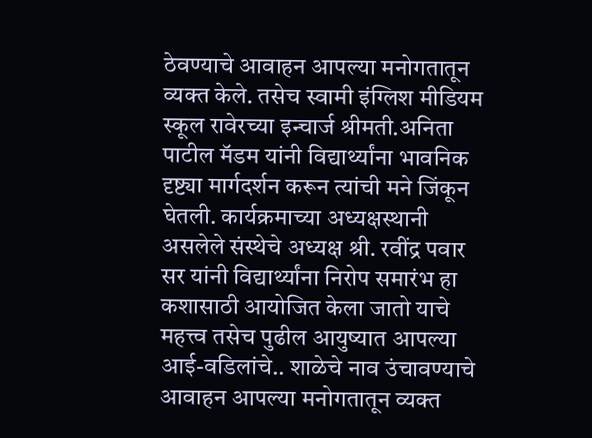ठेवण्याचे आवाहन आपल्या मनोगतातून व्यक्त केले. तसेच स्वामी इंग्लिश मीडियम स्कूल रावेरच्या इन्चार्ज श्रीमती.अनिता पाटील मॅडम यांनी विद्यार्थ्यांना भावनिक दृष्ट्या मार्गदर्शन करून त्यांची मने जिंकून घेतली. कार्यक्रमाच्या अध्यक्षस्थानी असलेले संस्थेचे अध्यक्ष श्री. रवींद्र पवार सर यांनी विद्यार्थ्यांना निरोप समारंभ हा कशासाठी आयोजित केला जातो याचे महत्त्व तसेच पुढील आयुष्यात आपल्या आई-वडिलांचे.. शाळेचे नाव उंचावण्याचे आवाहन आपल्या मनोगतातून व्यक्त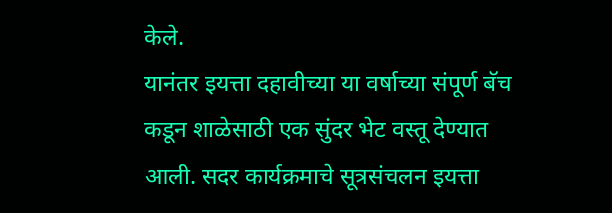केले.
यानंतर इयत्ता दहावीच्या या वर्षाच्या संपूर्ण बॅच कडून शाळेसाठी एक सुंदर भेट वस्तू देण्यात आली. सदर कार्यक्रमाचे सूत्रसंचलन इयत्ता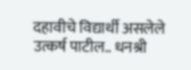दहावीचे विद्यार्थी असलेले उत्कर्ष पाटील.. धनश्री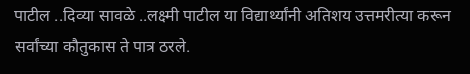पाटील ..दिव्या सावळे ..लक्ष्मी पाटील या विद्यार्थ्यांनी अतिशय उत्तमरीत्या करून सर्वांच्या कौतुकास ते पात्र ठरले.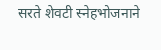सरते शेवटी स्नेहभोजनाने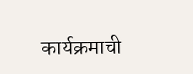कार्यक्रमाची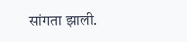सांगता झाली.